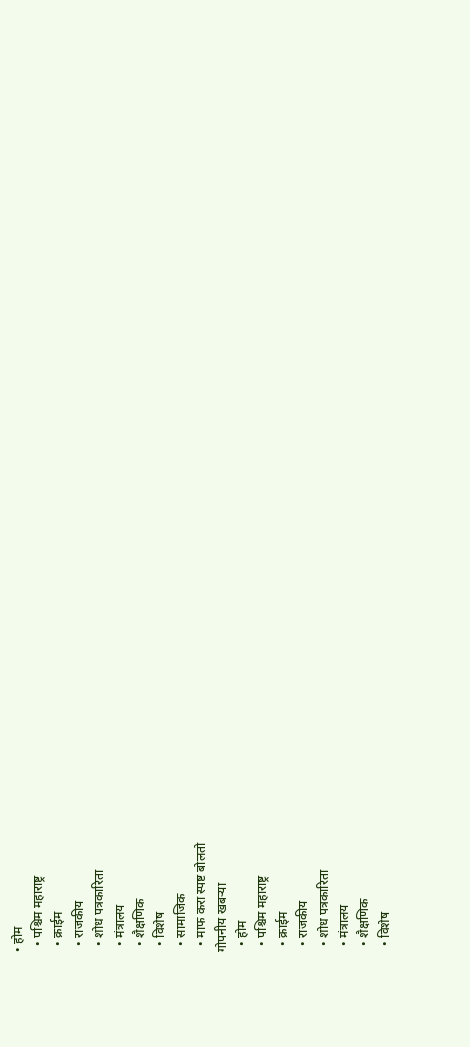• होम
  • पश्चिम महाराष्ट्र
  • क्राईम
  • राजकीय
  • शोध पत्रकारिता
  • मंत्रालय
  • शैक्षणिक
  • विशेष
  • सामाजिक
  • माफ करा स्पष्ट बोलतो
गोपनीय खबऱ्या
  • होम
  • पश्चिम महाराष्ट्र
  • क्राईम
  • राजकीय
  • शोध पत्रकारिता
  • मंत्रालय
  • शैक्षणिक
  • विशेष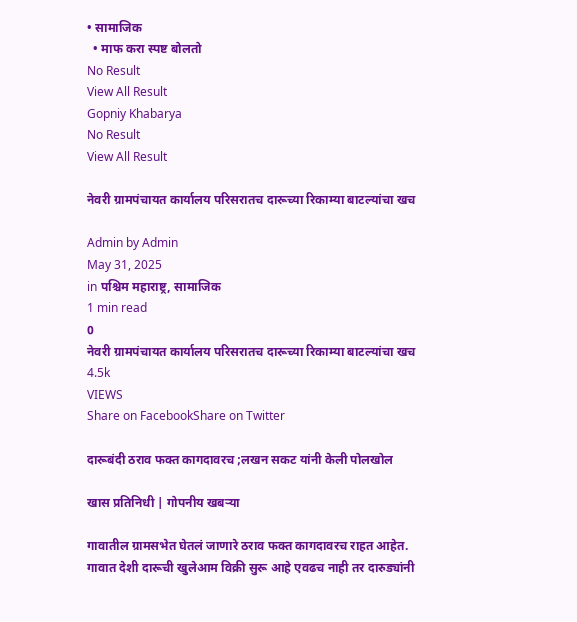• सामाजिक
  • माफ करा स्पष्ट बोलतो
No Result
View All Result
Gopniy Khabarya
No Result
View All Result

नेवरी ग्रामपंचायत कार्यालय परिसरातच दारूच्या रिकाम्या बाटल्यांचा खच

Admin by Admin
May 31, 2025
in पश्चिम महाराष्ट्र, सामाजिक
1 min read
0
नेवरी ग्रामपंचायत कार्यालय परिसरातच दारूच्या रिकाम्या बाटल्यांचा खच
4.5k
VIEWS
Share on FacebookShare on Twitter

दारूबंदी ठराव फक्त कागदावरच ;लखन सकट यांनी केली पोलखोल

खास प्रतिनिधी | गोपनीय खबऱ्या

गावातील ग्रामसभेत घेतलं जाणारे ठराव फक्त कागदावरच राहत आहेत. गावात देशी दारूची खुलेआम विक्री सुरू आहे एवढच नाही तर दारुड्यांनी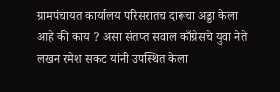ग्रामपंचायत कार्यालय परिसरातच दारूचा अड्डा केला आहे की काय ? असा संतप्त सवाल काँग्रेसचे युवा नेते लखन रमेश सकट यांनी उपस्थित केला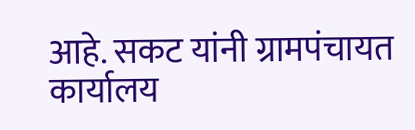आहे. सकट यांनी ग्रामपंचायत कार्यालय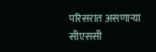परिसरात असणाऱ्या सीएससी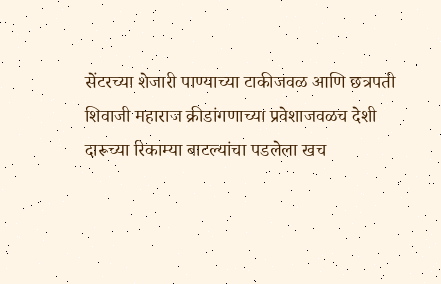सेंटरच्या शेजारी पाण्याच्या टाकीजवळ आणि छत्रपती शिवाजी महाराज क्रीडांगणाच्या प्रवेशाजवळच देशी दारूच्या रिकाम्या बाटल्यांचा पडलेला खच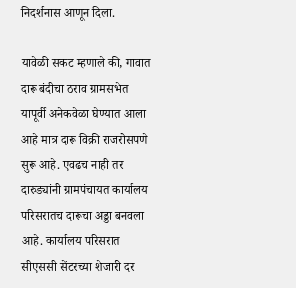निदर्शनास आणून दिला.

यावेळी सकट म्हणाले की, गावात दारू बंदीचा ठराव ग्रामसभेत यापूर्वी अनेकवेळा घेण्यात आला आहे मात्र दारू विक्री राजरोसपणे सुरू आहे. एवढच नाही तर दारुड्यांनी ग्रामपंचायत कार्यालय परिसरातच दारूचा अड्डा बनवला आहे. कार्यालय परिसरात सीएससी सेंटरच्या शेजारी दर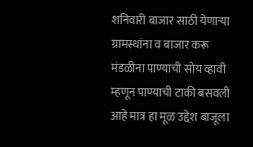शनिवारी बाजार साठी येणाऱ्या ग्रामस्थांना व बाजार करू मंडळीना पाण्याची सोय व्हावी म्हणून पाण्याची टाकी बसवली आहे मात्र हा मूळ उद्देश बाजूला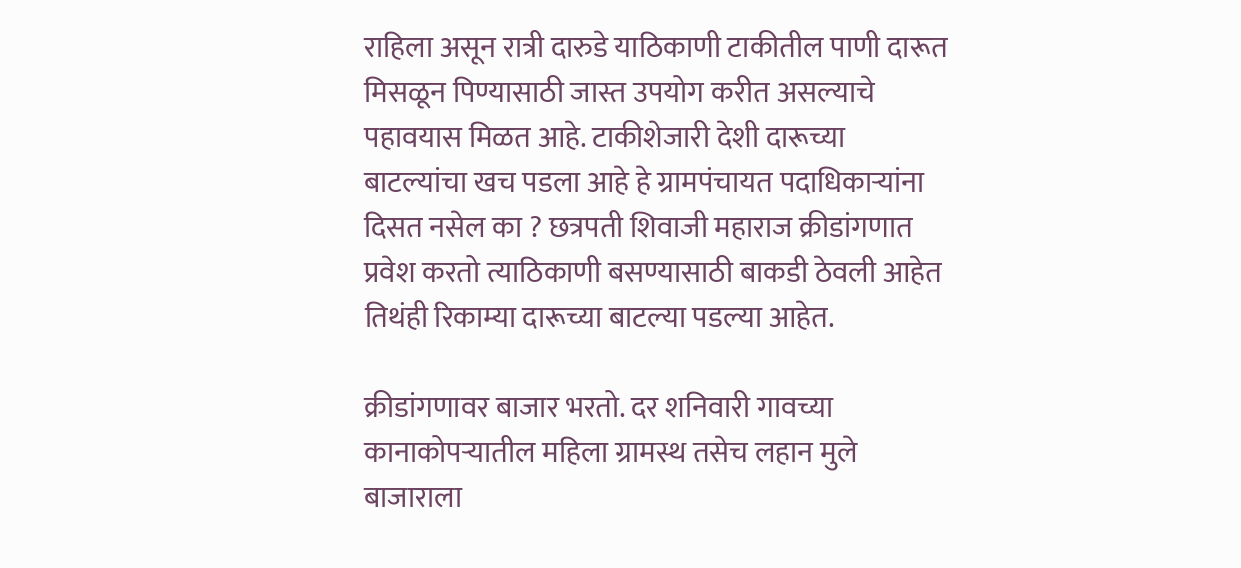राहिला असून रात्री दारुडे याठिकाणी टाकीतील पाणी दारूत मिसळून पिण्यासाठी जास्त उपयोग करीत असल्याचे पहावयास मिळत आहे. टाकीशेजारी देशी दारूच्या बाटल्यांचा खच पडला आहे हे ग्रामपंचायत पदाधिकाऱ्यांना दिसत नसेल का ? छत्रपती शिवाजी महाराज क्रीडांगणात प्रवेश करतो त्याठिकाणी बसण्यासाठी बाकडी ठेवली आहेत तिथंही रिकाम्या दारूच्या बाटल्या पडल्या आहेत.

क्रीडांगणावर बाजार भरतो. दर शनिवारी गावच्या कानाकोपऱ्यातील महिला ग्रामस्थ तसेच लहान मुले बाजाराला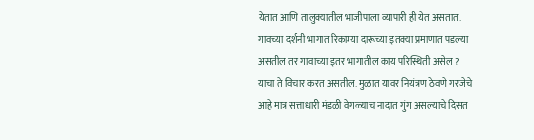येतात आणि तालुक्यातील भाजीपाला व्यापारी ही येत असतात. गावच्या दर्शनी भागात रिकाम्या दारूच्या इतक्या प्रमाणात पडल्या असतील तर गावाच्या इतर भागातील काय परिस्थिती असेल ? याचा ते विचार करत असतील. मुळात यावर नियंत्रण ठेवणे गरजेचे आहे मात्र सत्ताधारी मंडळी वेगळ्याच नादात गुंग असल्याचे दिसत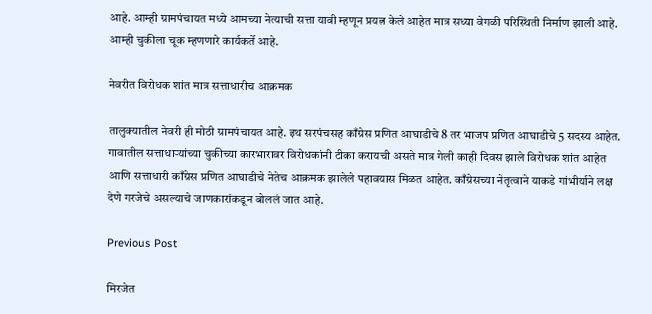आहे. आम्ही ग्रामपंचायत मध्ये आमच्या नेत्याची सत्ता यावी म्हणून प्रयत्न केले आहेत मात्र सध्या वेगळी परिस्थिती निर्माण झाली आहे. आम्ही चुकीला चूक म्हणणारे कार्यकर्ते आहे.

नेवरीत विरोधक शांत मात्र सत्ताधारीच आक्रमक

तालुक्यातील नेवरी ही मोठी ग्रामपंचायत आहे. इथ सरपंचसह काँग्रेस प्रणित आघाडीचे 8 तर भाजप प्रणित आघाडीचे 5 सदस्य आहेत. गावातील सत्ताधाऱ्यांच्या चुकीच्या कारभारावर विरोधकांनी टीका करायची असते मात्र गेली काही दिवस झाले विरोधक शांत आहेत आणि सत्ताधारी काँग्रेस प्रणित आघाडीचे नेतेच आक्रमक झालेले पहावयास मिळत आहेत. काँग्रेसच्या नेतृत्वाने याकडे गांभीर्याने लक्ष देणे गरजेचे असल्याचे जाणकारांकडून बोललं जात आहे.

Previous Post

मिरजेत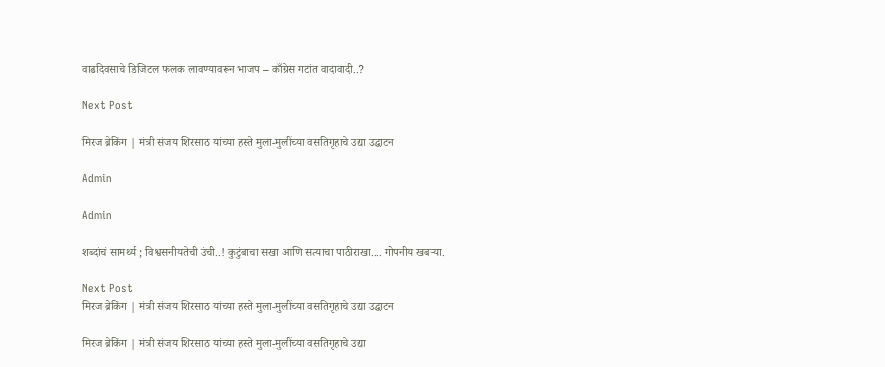वाढदिवसाचे डिजिटल फलक लावण्यावरून भाजप – काँग्रेस गटांत वादावादी..?

Next Post

मिरज ब्रेकिंग | मंत्री संजय शिरसाठ यांच्या हस्ते मुला-मुलींच्या वसतिगृहाचे उद्या उद्घाटन

Admin

Admin

शब्दांचं सामर्थ्य ; विश्वसनीयतेची उंची..! कुटुंबाचा सखा आणि सत्याचा पाठीराखा.... गोपनीय खबऱ्या.

Next Post
मिरज ब्रेकिंग | मंत्री संजय शिरसाठ यांच्या हस्ते मुला-मुलींच्या वसतिगृहाचे उद्या उद्घाटन

मिरज ब्रेकिंग | मंत्री संजय शिरसाठ यांच्या हस्ते मुला-मुलींच्या वसतिगृहाचे उद्या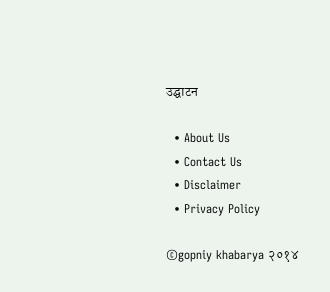उद्घाटन

  • About Us
  • Contact Us
  • Disclaimer
  • Privacy Policy

©gopniy khabarya २०१४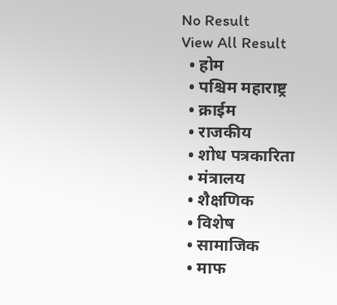No Result
View All Result
  • होम
  • पश्चिम महाराष्ट्र
  • क्राईम
  • राजकीय
  • शोध पत्रकारिता
  • मंत्रालय
  • शैक्षणिक
  • विशेष
  • सामाजिक
  • माफ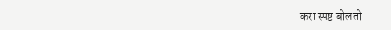करा स्पष्ट बोलतो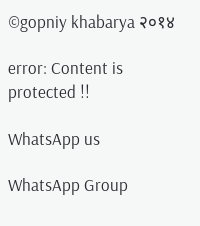©gopniy khabarya २०१४

error: Content is protected !!

WhatsApp us

WhatsApp Group